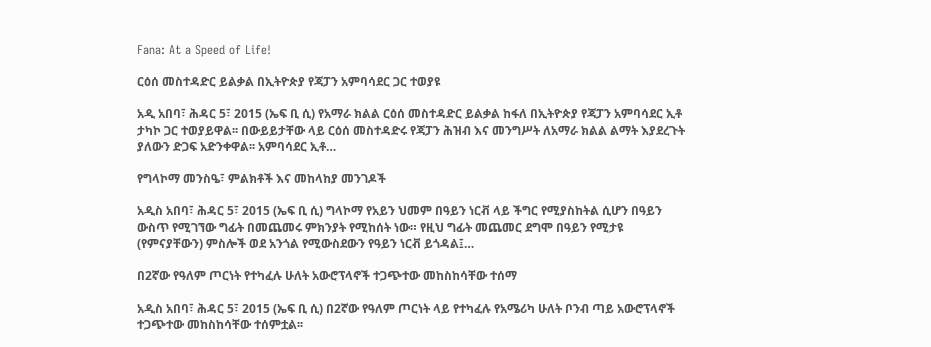Fana: At a Speed of Life!

ርዕሰ መስተዳድር ይልቃል በኢትዮጵያ የጃፓን አምባሳደር ጋር ተወያዩ

አዲ አበባ፣ ሕዳር 5፣ 2015 (ኤፍ ቢ ሲ) የአማራ ክልል ርዕሰ መስተዳድር ይልቃል ከፋለ በኢትዮጵያ የጃፓን አምባሳደር ኢቶ ታካኮ ጋር ተወያይዋል፡፡ በውይይታቸው ላይ ርዕሰ መስተዳድሩ የጃፓን ሕዝብ እና መንግሥት ለአማራ ክልል ልማት እያደረጉት ያለውን ድጋፍ አድንቀዋል፡፡ አምባሳደር ኢቶ…

የግላኮማ መንስዔ፣ ምልክቶች እና መከላከያ መንገዶች

አዲስ አበባ፣ ሕዳር 5፣ 2015 (ኤፍ ቢ ሲ) ግላኮማ የአይን ህመም በዓይን ነርቭ ላይ ችግር የሚያስከትል ሲሆን በዓይን ውስጥ የሚገኘው ግፊት በመጨመሩ ምክንያት የሚከሰት ነው። የዚህ ግፊት መጨመር ደግሞ በዓይን የሚታዩ (የምናያቸውን) ምስሎች ወደ አንጎል የሚውስደውን የዓይን ነርቭ ይጎዳል፤…

በ2ኛው የዓለም ጦርነት የተካፈሉ ሁለት አውሮፕላኖች ተጋጭተው መከስከሳቸው ተሰማ

አዲስ አበባ፣ ሕዳር 5፣ 2015 (ኤፍ ቢ ሲ) በ2ኛው የዓለም ጦርነት ላይ የተካፈሉ የአሜሪካ ሁለት ቦንብ ጣይ አውሮፕላኖች ተጋጭተው መከስከሳቸው ተሰምቷል፡፡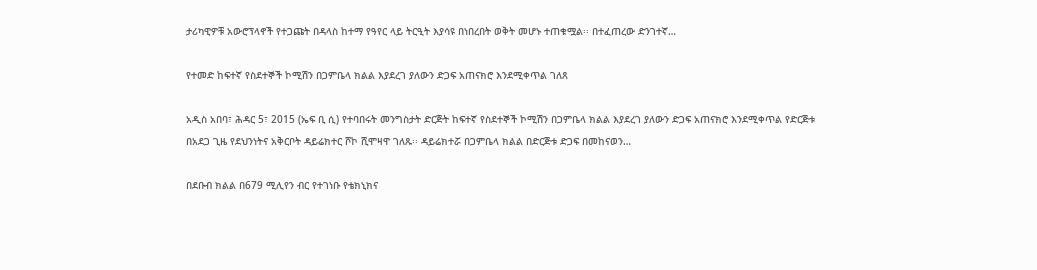ታሪካዊዎቹ አውሮፕላኖች የተጋጩት በዳላስ ከተማ የዓየር ላይ ትርዒት እያሳዩ በነበረበት ወቅት መሆኑ ተጠቁሟል፡፡ በተፈጠረው ድንገተኛ…

የተመድ ከፍተኛ የስደተኞች ኮሚሽን በጋምቤላ ክልል እያደረገ ያለውን ድጋፍ አጠናክሮ እንደሚቀጥል ገለጸ

አዲስ አበባ፣ ሕዳር 5፣ 2015 (ኤፍ ቢ ሲ) የተባበሩት መንግስታት ድርጅት ከፍተኛ የስደተኞች ኮሚሽን በጋምቤላ ክልል እያደረገ ያለውን ድጋፍ አጠናክሮ እንደሚቀጥል የድርጅቱ በአደጋ ጊዜ የደህንነትና አቅርቦት ዳይሬክተር ሾኮ ሺሞዛዋ ገለጹ፡፡ ዳይሬክተሯ በጋምቤላ ክልል በድርጅቱ ድጋፍ በመከናወን…

በደቡብ ክልል በ679 ሚሊየን ብር የተገነቡ የቴክኒክና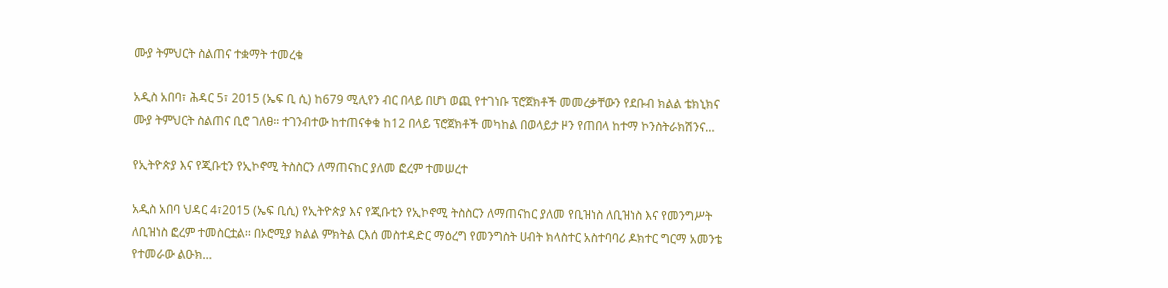ሙያ ትምህርት ስልጠና ተቋማት ተመረቁ

አዲስ አበባ፣ ሕዳር 5፣ 2015 (ኤፍ ቢ ሲ) ከ679 ሚሊየን ብር በላይ በሆነ ወጪ የተገነቡ ፕሮጀክቶች መመረቃቸውን የደቡብ ክልል ቴክኒክና ሙያ ትምህርት ስልጠና ቢሮ ገለፀ። ተገንብተው ከተጠናቀቁ ከ12 በላይ ፕሮጀክቶች መካከል በወላይታ ዞን የጠበላ ከተማ ኮንስትራክሽንና…

የኢትዮጵያ እና የጂቡቲን የኢኮኖሚ ትስስርን ለማጠናከር ያለመ ፎረም ተመሠረተ

አዲስ አበባ ህዳር 4፣2015 (ኤፍ ቢሲ) የኢትዮጵያ እና የጂቡቲን የኢኮኖሚ ትስስርን ለማጠናከር ያለመ የቢዝነስ ለቢዝነስ እና የመንግሥት ለቢዝነስ ፎረም ተመስርቷል፡፡ በኦሮሚያ ክልል ምክትል ርእሰ መስተዳድር ማዕረግ የመንግስት ሀብት ክላስተር አስተባባሪ ዶክተር ግርማ አመንቴ የተመራው ልዑክ…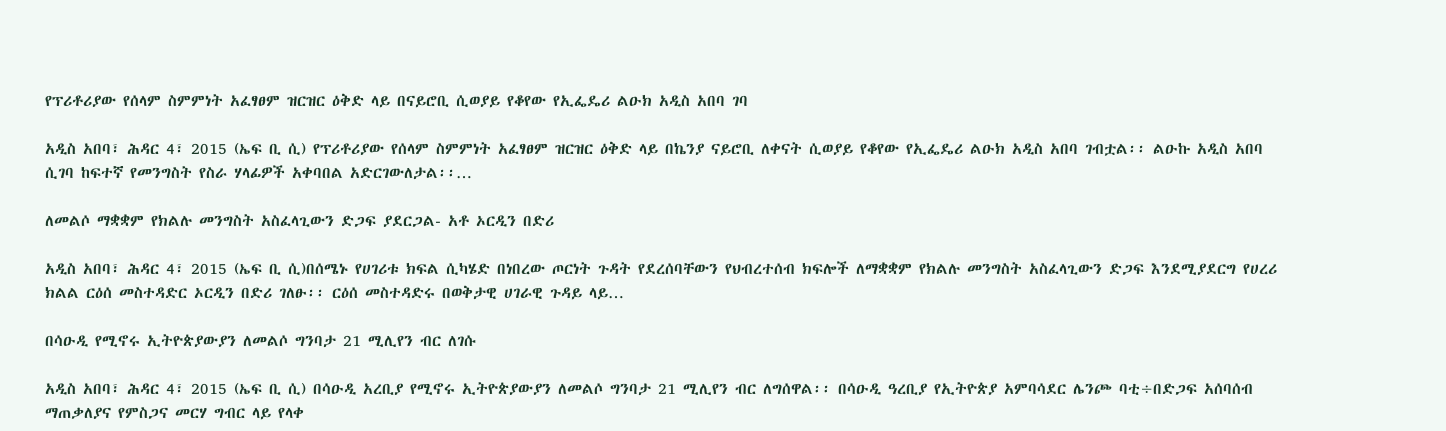የፕሪቶሪያው የሰላም ስምምነት አፈፃፀም ዝርዝር ዕቅድ ላይ በናይሮቢ ሲወያይ የቆየው የኢፌዴሪ ልዑክ አዲስ አበባ ገባ

አዲስ አበባ፣ ሕዳር 4፣ 2015 (ኤፍ ቢ ሲ) የፕሪቶሪያው የሰላም ስምምነት አፈፃፀም ዝርዝር ዕቅድ ላይ በኬንያ ናይሮቢ ለቀናት ሲወያይ የቆየው የኢፌዴሪ ልዑክ አዲስ አበባ ገብቷል፡፡ ልዑኩ አዲስ አበባ ሲገባ ከፍተኛ የመንግስት የስራ ሃላፊዎች አቀባበል አድርገውለታል፡፡…

ለመልሶ ማቋቋም የክልሉ መንግስት አስፈላጊውን ድጋፍ ያደርጋል- አቶ ኦርዲን በድሪ

አዲስ አበባ፣ ሕዳር 4፣ 2015 (ኤፍ ቢ ሲ)በሰሜኑ የሀገሪቱ ክፍል ሲካሄድ በነበረው ጦርነት ጉዳት የደረሰባቸውን የህብረተሰብ ክፍሎች ለማቋቋም የክልሉ መንግስት አስፈላጊውን ድጋፍ እንደሚያደርግ የሀረሪ ክልል ርዕሰ መስተዳድር ኦርዲን በድሪ ገለፁ፡፡ ርዕሰ መስተዳድሩ በወቅታዊ ሀገራዊ ጉዳይ ላይ…

በሳዑዲ የሚኖሩ ኢትዮጵያውያን ለመልሶ ግንባታ 21 ሚሊየን ብር ለገሱ

አዲስ አበባ፣ ሕዳር 4፣ 2015 (ኤፍ ቢ ሲ) በሳዑዲ አረቢያ የሚኖሩ ኢትዮጵያውያን ለመልሶ ግንባታ 21 ሚሊየን ብር ለግሰዋል፡፡ በሳዑዲ ዓረቢያ የኢትዮጵያ አምባሳደር ሌንጮ ባቲ÷በድጋፍ አሰባሰብ ማጠቃለያና የምስጋና መርሃ ግብር ላይ የላቀ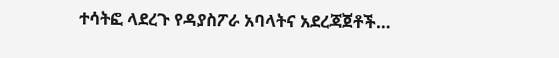ተሳትፎ ላደረጉ የዳያስፖራ አባላትና አደረጃጀቶች…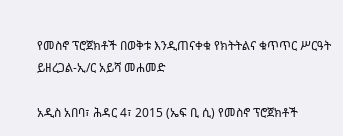የመስኖ ፕሮጀክቶች በወቅቱ እንዲጠናቀቁ የክትትልና ቁጥጥር ሥርዓት ይዘረጋል-ኢ/ር አይሻ መሐመድ

አዲስ አበባ፣ ሕዳር 4፣ 2015 (ኤፍ ቢ ሲ) የመስኖ ፕሮጀክቶች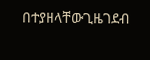በተያዘላቸውጊዜገደብ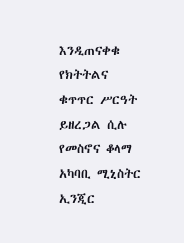እንዲጠናቀቁ የክትትልና ቁጥጥር ሥርዓት ይዘረጋል ሲሉ የመስኖና ቆላማ አካባቢ ሚኒስትር ኢንጂር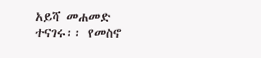አይሻ መሐመድ ተናገሩ፡፡ የመስኖ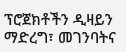ፕሮጀክቶችን ዲዛይን ማድረግ፣ መገንባትና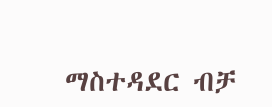ማስተዳደር ብቻ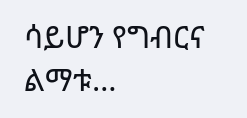ሳይሆን የግብርና ልማቱ…